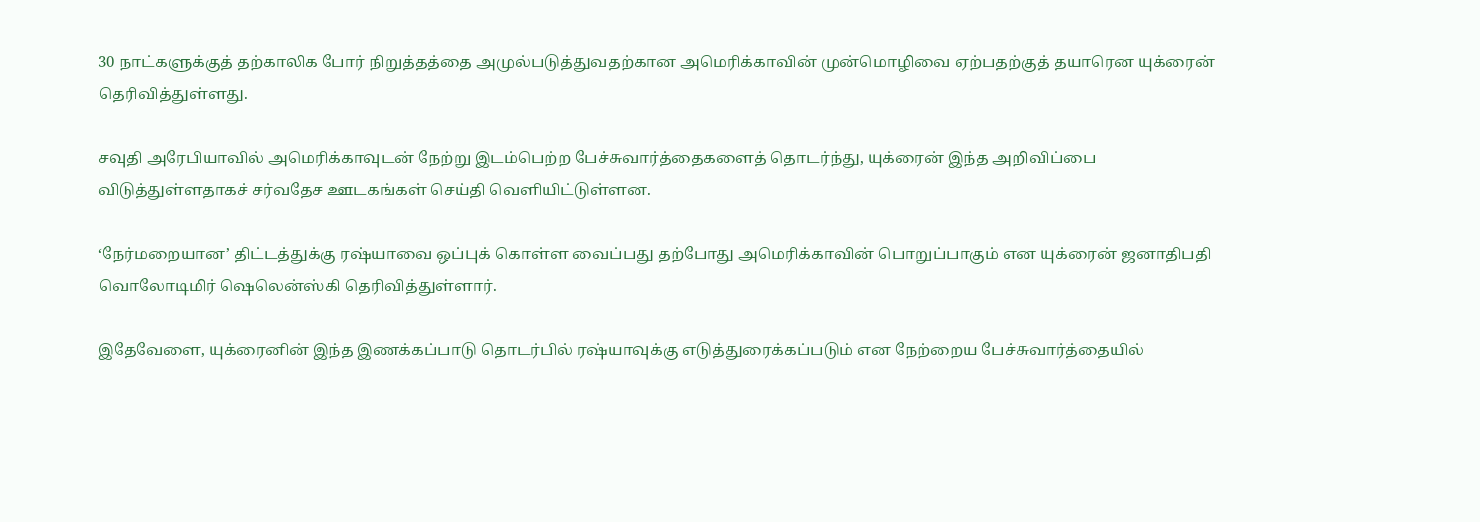30 நாட்களுக்குத் தற்காலிக போர் நிறுத்தத்தை அமுல்படுத்துவதற்கான அமெரிக்காவின் முன்மொழிவை ஏற்பதற்குத் தயாரென யுக்ரைன் தெரிவித்துள்ளது.

சவுதி அரேபியாவில் அமெரிக்காவுடன் நேற்று இடம்பெற்ற பேச்சுவார்த்தைகளைத் தொடர்ந்து, யுக்ரைன் இந்த அறிவிப்பை விடுத்துள்ளதாகச் சர்வதேச ஊடகங்கள் செய்தி வெளியிட்டுள்ளன.

‘நேர்மறையான’ திட்டத்துக்கு ரஷ்யாவை ஒப்புக் கொள்ள வைப்பது தற்போது அமெரிக்காவின் பொறுப்பாகும் என யுக்ரைன் ஜனாதிபதி வொலோடிமிர் ஷெலென்ஸ்கி தெரிவித்துள்ளார்.

இதேவேளை, யுக்ரைனின் இந்த இணக்கப்பாடு தொடர்பில் ரஷ்யாவுக்கு எடுத்துரைக்கப்படும் என நேற்றைய பேச்சுவார்த்தையில்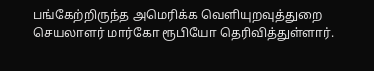பங்கேற்றிருந்த அமெரிக்க வெளியுறவுத்துறை செயலாளர் மார்கோ ரூபியோ தெரிவித்துள்ளார்.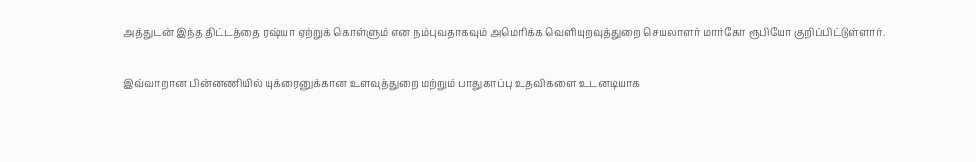அத்துடன் இந்த திட்டத்தை ரஷ்யா ஏற்றுக் கொள்ளும் என நம்புவதாகவும் அமெரிக்க வெளியுறவுத்துறை செயலாளர் மார்கோ ரூபியோ குறிப்பிட்டுள்ளார்.

இவ்வாறான பின்னணியில் யுக்ரைனுக்கான உளவுத்துறை மற்றும் பாதுகாப்பு உதவிகளை உடனடியாக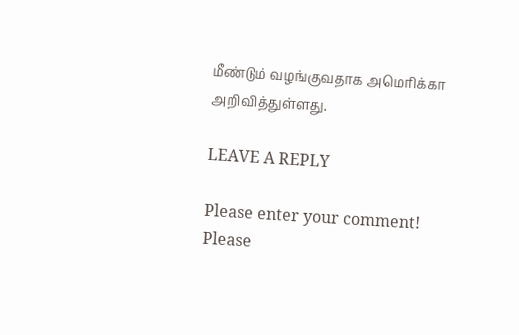மீண்டும் வழங்குவதாக அமெரிக்கா அறிவித்துள்ளது.

LEAVE A REPLY

Please enter your comment!
Please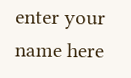enter your name here